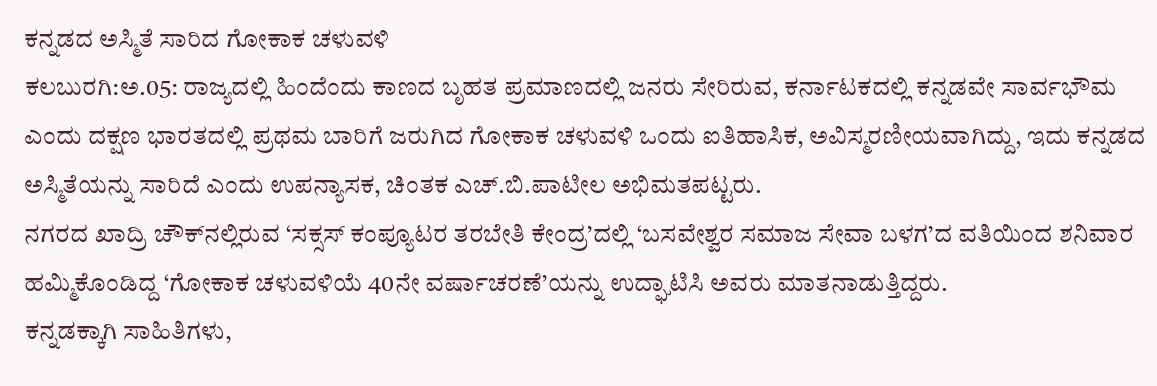ಕನ್ನಡದ ಅಸ್ಮಿತೆ ಸಾರಿದ ಗೋಕಾಕ ಚಳುವಳಿ
ಕಲಬುರಗಿ:ಅ.05: ರಾಜ್ಯದಲ್ಲಿ ಹಿಂದೆಂದು ಕಾಣದ ಬೃಹತ ಪ್ರಮಾಣದಲ್ಲಿ ಜನರು ಸೇರಿರುವ, ಕರ್ನಾಟಕದಲ್ಲಿ ಕನ್ನಡವೇ ಸಾರ್ವಭೌಮ ಎಂದು ದಕ್ಷಣ ಭಾರತದಲ್ಲಿ ಪ್ರಥಮ ಬಾರಿಗೆ ಜರುಗಿದ ಗೋಕಾಕ ಚಳುವಳಿ ಒಂದು ಐತಿಹಾಸಿಕ, ಅವಿಸ್ಮರಣೀಯವಾಗಿದ್ದು, ಇದು ಕನ್ನಡದ ಅಸ್ಮಿತೆಯನ್ನು ಸಾರಿದೆ ಎಂದು ಉಪನ್ಯಾಸಕ, ಚಿಂತಕ ಎಚ್.ಬಿ.ಪಾಟೀಲ ಅಭಿಮತಪಟ್ಟರು.
ನಗರದ ಖಾದ್ರಿ ಚೌಕ್‍ನಲ್ಲಿರುವ ‘ಸಕ್ಸಸ್ ಕಂಪ್ಯೂಟರ ತರಬೇತಿ ಕೇಂದ್ರ’ದಲ್ಲಿ ‘ಬಸವೇಶ್ವರ ಸಮಾಜ ಸೇವಾ ಬಳಗ’ದ ವತಿಯಿಂದ ಶನಿವಾರ ಹಮ್ಮಿಕೊಂಡಿದ್ದ ‘ಗೋಕಾಕ ಚಳುವಳಿಯೆ 40ನೇ ವರ್ಷಾಚರಣೆ’ಯನ್ನು ಉದ್ಘಾಟಿಸಿ ಅವರು ಮಾತನಾಡುತ್ತಿದ್ದರು.
ಕನ್ನಡಕ್ಕಾಗಿ ಸಾಹಿತಿಗಳು,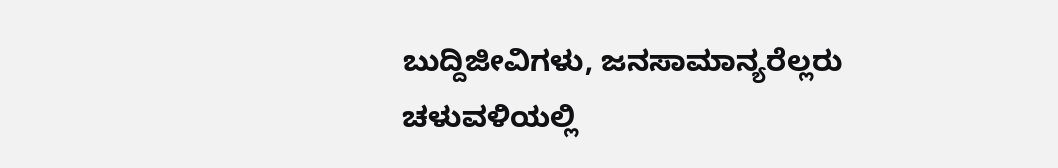ಬುದ್ದಿಜೀವಿಗಳು, ಜನಸಾಮಾನ್ಯರೆಲ್ಲರು ಚಳುವಳಿಯಲ್ಲಿ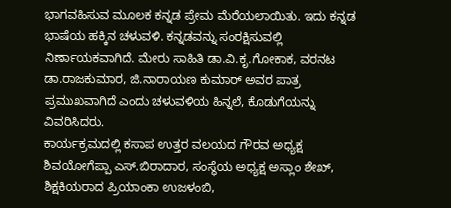ಭಾಗವಹಿಸುವ ಮೂಲಕ ಕನ್ನಡ ಪ್ರೇಮ ಮೆರೆಯಲಾಯಿತು. ಇದು ಕನ್ನಡ ಭಾಷೆಯ ಹಕ್ಕಿನ ಚಳುವಳಿ. ಕನ್ನಡವನ್ನು ಸಂರಕ್ಷಿಸುವಲ್ಲಿ ನಿರ್ಣಾಯಕವಾಗಿದೆ. ಮೇರು ಸಾಹಿತಿ ಡಾ.ವಿ.ಕೃ.ಗೋಕಾಕ, ವರನಟ ಡಾ.ರಾಜಕುಮಾರ, ಜಿ.ನಾರಾಯಣ ಕುಮಾರ್ ಅವರ ಪಾತ್ರ ಪ್ರಮುಖವಾಗಿದೆ ಎಂದು ಚಳುವಳಿಯ ಹಿನ್ನಲೆ, ಕೊಡುಗೆಯನ್ನು ವಿವರಿಸಿದರು.
ಕಾರ್ಯಕ್ರಮದಲ್ಲಿ ಕಸಾಪ ಉತ್ತರ ವಲಯದ ಗೌರವ ಅಧ್ಯಕ್ಷ ಶಿವಯೋಗೆಪ್ಪಾ ಎಸ್.ಬಿರಾದಾರ, ಸಂಸ್ಥೆಯ ಅಧ್ಯಕ್ಷ ಅಸ್ಲಾಂ ಶೇಖ್, ಶಿಕ್ಷಕಿಯರಾದ ಪ್ರಿಯಾಂಕಾ ಉಜಳಂಬಿ,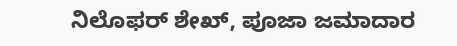ನಿಲೊಫರ್ ಶೇಖ್, ಪೂಜಾ ಜಮಾದಾರ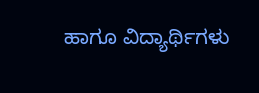ಹಾಗೂ ವಿದ್ಯಾರ್ಥಿಗಳು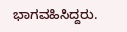ಭಾಗವಹಿಸಿದ್ದರು.